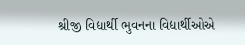શ્રીજી વિદ્યાર્થી ભુવનના વિદ્યાર્થીઓએ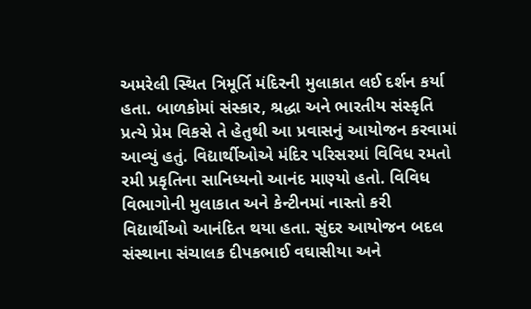અમરેલી સ્થિત ત્રિમૂર્તિ મંદિરની મુલાકાત લઈ દર્શન કર્યા હતા. બાળકોમાં સંસ્કાર, શ્રદ્ધા અને ભારતીય સંસ્કૃતિ પ્રત્યે પ્રેમ વિકસે તે હેતુથી આ પ્રવાસનું આયોજન કરવામાં આવ્યું હતું. વિદ્યાર્થીઓએ મંદિર પરિસરમાં વિવિધ રમતો રમી પ્રકૃતિના સાનિધ્યનો આનંદ માણ્યો હતો. વિવિધ વિભાગોની મુલાકાત અને કેન્ટીનમાં નાસ્તો કરી વિદ્યાર્થીઓ આનંદિત થયા હતા. સુંદર આયોજન બદલ સંસ્થાના સંચાલક દીપકભાઈ વઘાસીયા અને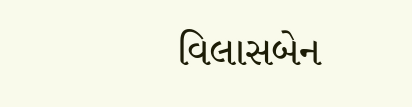વિલાસબેન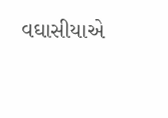વઘાસીયાએ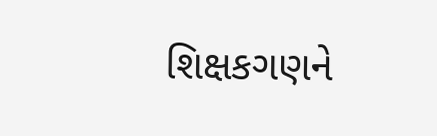શિક્ષકગણને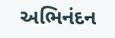અભિનંદન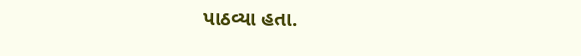પાઠવ્યા હતા.